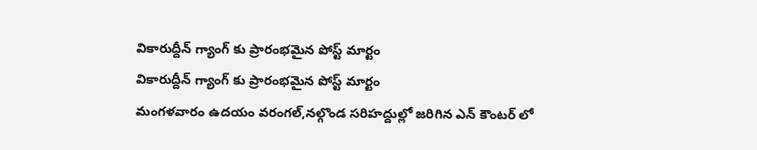వికారుద్దీన్ గ్యాంగ్ కు ప్రారంభమైన పోస్ట్ మార్టం
వికారుద్దీన్ గ్యాంగ్ కు ప్రారంభమైన పోస్ట్ మార్టం
మంగళవారం ఉదయం వరంగల్,నల్గొండ సరిహద్దుల్లో జరిగిన ఎన్ కౌంటర్ లో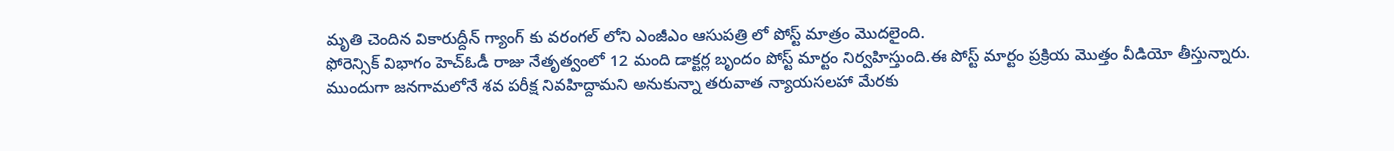మృతి చెందిన వికారుద్దీన్ గ్యాంగ్ కు వరంగల్ లోని ఎంజీఎం ఆసుపత్రి లో పోస్ట్ మాత్రం మొదలైంది.
ఫోరెన్సిక్ విభాగం హెచ్ఓడీ రాజు నేతృత్వంలో 12 మంది డాక్టర్ల బృందం పోస్ట్ మార్టం నిర్వహిస్తుంది.ఈ పోస్ట్ మార్టం ప్రక్రియ మొత్తం వీడియో తీస్తున్నారు.
ముందుగా జనగామలోనే శవ పరీక్ష నివహిద్దామని అనుకున్నా తరువాత న్యాయసలహా మేరకు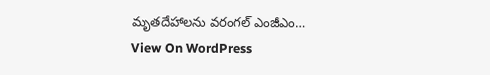మృతదేహాలను వరంగల్ ఎంజీఎం…
View On WordPress